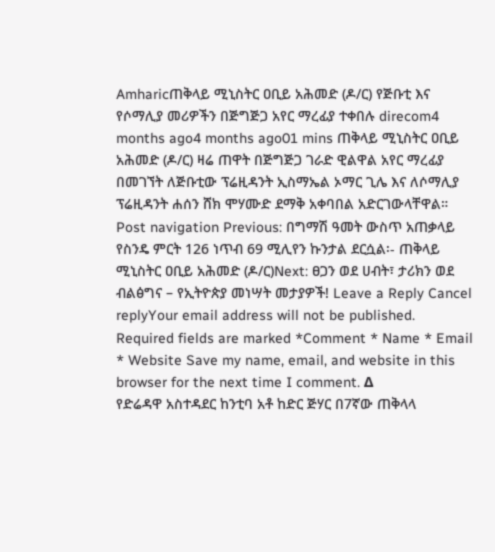Amharicጠቅላይ ሚኒስትር ዐቢይ አሕመድ (ዶ/ር) የጅቡቲ እና የሶማሊያ መሪዎችን በጅግጅጋ አየር ማረፊያ ተቀበሉ direcom4 months ago4 months ago01 mins ጠቅላይ ሚኒስትር ዐቢይ አሕመድ (ዶ/ር) ዛሬ ጠዋት በጅግጅጋ ገራድ ዊልዋል አየር ማረፊያ በመገኘት ለጅቡቲው ፕሬዚዳንት ኢስማኤል ኦማር ጊሌ እና ለሶማሊያ ፕሬዚዳንት ሐሰን ሸክ ሞሃሙድ ደማቅ አቀባበል አድርገውላቸዋል። Post navigation Previous: በግማሽ ዓመት ውስጥ አጠቃላይ የስንዴ ምርት 126 ነጥብ 69 ሚሊየን ኩንታል ደርሷል፡- ጠቅላይ ሚኒስትር ዐቢይ አሕመድ (ዶ/ር)Next: ፀጋን ወደ ሀብት፣ ታሪክን ወደ ብልፅግና – የኢትዮጵያ መነሣት መታያዎች! Leave a Reply Cancel replyYour email address will not be published. Required fields are marked *Comment * Name * Email * Website Save my name, email, and website in this browser for the next time I comment. Δ
የድሬዳዋ አስተዳደር ከንቲባ አቶ ከድር ጅሃር በ7ኛው ጠቅላላ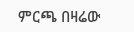ምርጫ በዛሬው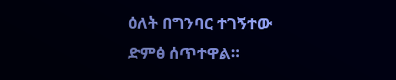ዕለት በግንባር ተገኝተው ድምፅ ሰጥተዋል።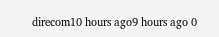direcom10 hours ago9 hours ago 0